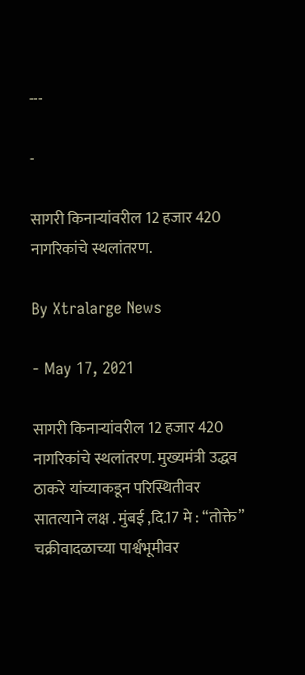---

-

सागरी किनाऱ्यांवरील 12 हजार 420 नागरिकांचे स्थलांतरण.

By Xtralarge News

- May 17, 2021

सागरी किनाऱ्यांवरील 12 हजार 420 नागरिकांचे स्थलांतरण. मुख्यमंत्री उद्धव ठाकरे यांच्याकडून परिस्थितीवर सातत्याने लक्ष . मुंबई ,दि.17 मे : “तोक्ते” चक्रीवादळाच्या पार्श्वभूमीवर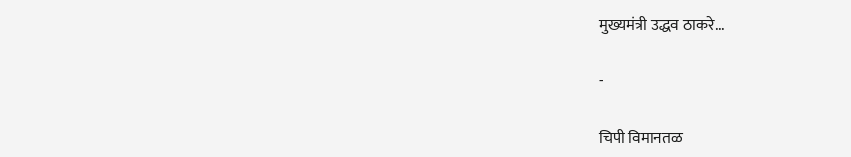मुख्यमंत्री उद्धव ठाकरे...

-

चिपी विमानतळ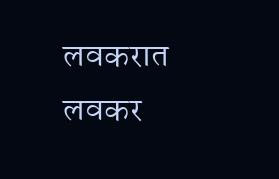लवकरात लवकर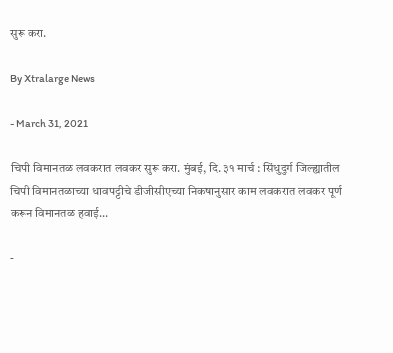सुरू करा.

By Xtralarge News

- March 31, 2021

चिपी विमानतळ लवकरात लवकर सुरू करा. मुंबई, दि. ३१ मार्च : सिंधुदुर्ग जिल्ह्यातील चिपी विमानतळाच्या धावपट्टीचे डीजीसीएच्या निकषानुसार काम लवकरात लवकर पूर्ण करून विमानतळ हवाई...

-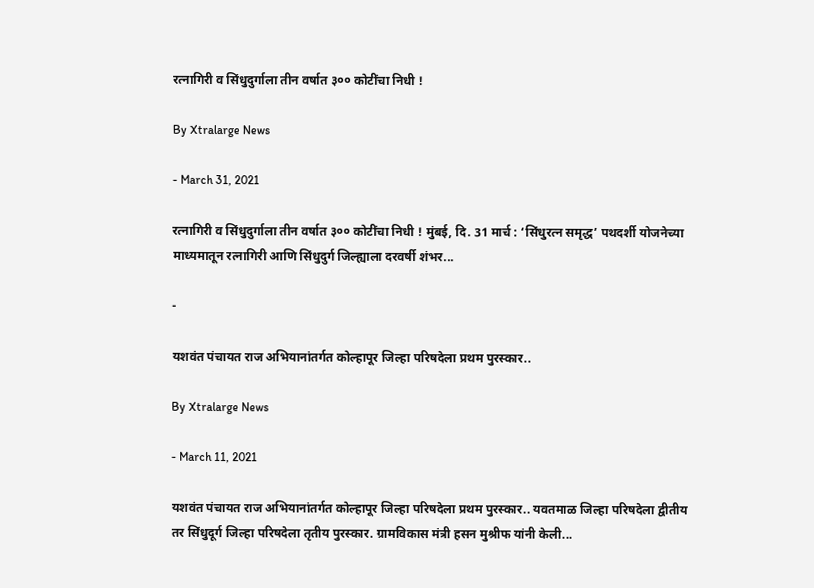रत्नागिरी व सिंधुदुर्गाला तीन वर्षात ३०० कोटींचा निधी !

By Xtralarge News

- March 31, 2021

रत्नागिरी व सिंधुदुर्गाला तीन वर्षात ३०० कोटींचा निधी ! मुंबई, दि. 31 मार्च : ‘सिंधुरत्न समृद्ध’ पथदर्शी योजनेच्या माध्यमातून रत्नागिरी आणि सिंधुदुर्ग जिल्ह्याला दरवर्षी शंभर...

-

यशवंत पंचायत राज अभियानांतर्गत कोल्हापूर जिल्हा परिषदेला प्रथम पुरस्कार..

By Xtralarge News

- March 11, 2021

यशवंत पंचायत राज अभियानांतर्गत कोल्हापूर जिल्हा परिषदेला प्रथम पुरस्कार.. यवतमाळ जिल्हा परिषदेला द्वीतीय तर सिंधुदूर्ग जिल्हा परिषदेला तृतीय पुरस्कार. ग्रामविकास मंत्री हसन मुश्रीफ यांनी केली...